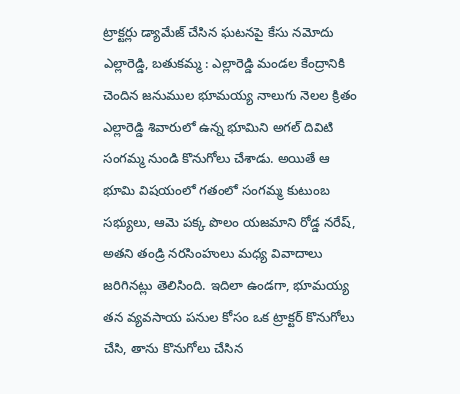ట్రాక్టర్లు డ్యామేజ్ చేసిన ఘటనపై కేసు నమోదు
ఎల్లారెడ్డి, బతుకమ్మ : ఎల్లారెడ్డి మండల కేంద్రానికి చెందిన జనుముల భూమయ్య నాలుగు నెలల క్రితం ఎల్లారెడ్డి శివారులో ఉన్న భూమిని అగల్ దివిటి సంగమ్మ నుండి కొనుగోలు చేశాడు. అయితే ఆ భూమి విషయంలో గతంలో సంగమ్మ కుటుంబ సభ్యులు, ఆమె పక్క పొలం యజమాని రోడ్డ నరేష్, అతని తండ్రి నరసింహులు మధ్య వివాదాలు జరిగినట్లు తెలిసింది. ఇదిలా ఉండగా, భూమయ్య తన వ్యవసాయ పనుల కోసం ఒక ట్రాక్టర్ కొనుగోలు చేసి, తాను కొనుగోలు చేసిన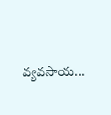వ్యవసాయ...